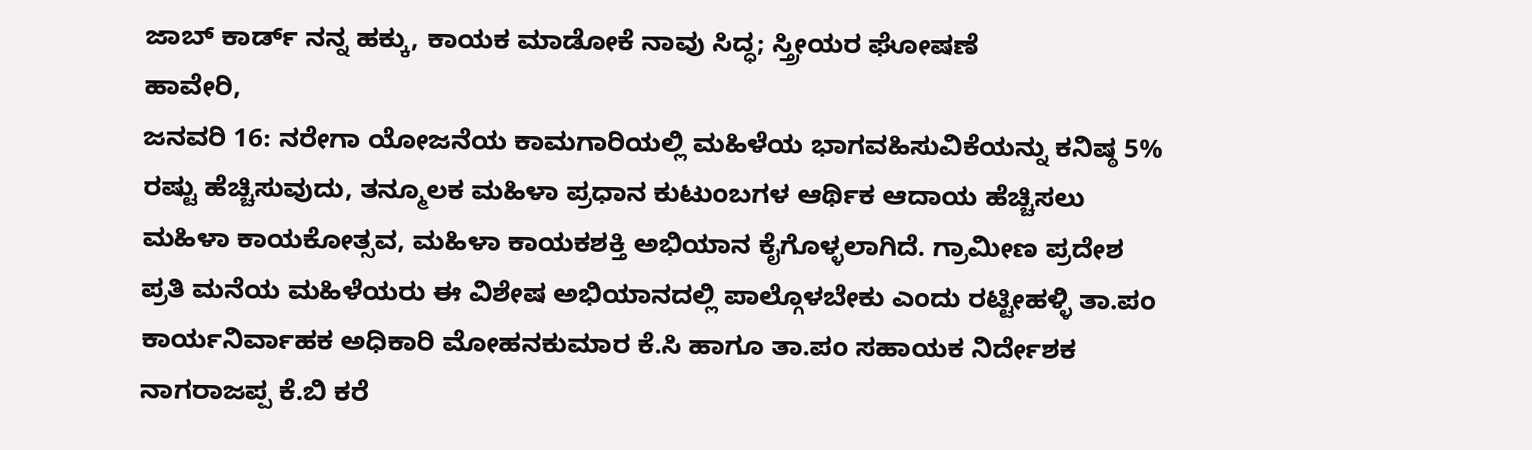ಜಾಬ್ ಕಾರ್ಡ್ ನನ್ನ ಹಕ್ಕು, ಕಾಯಕ ಮಾಡೋಕೆ ನಾವು ಸಿದ್ಧ; ಸ್ತ್ರೀಯರ ಘೋಷಣೆ
ಹಾವೇರಿ,
ಜನವರಿ 16: ನರೇಗಾ ಯೋಜನೆಯ ಕಾಮಗಾರಿಯಲ್ಲಿ ಮಹಿಳೆಯ ಭಾಗವಹಿಸುವಿಕೆಯನ್ನು ಕನಿಷ್ಠ 5% ರಷ್ಟು ಹೆಚ್ಚಿಸುವುದು, ತನ್ಮೂಲಕ ಮಹಿಳಾ ಪ್ರಧಾನ ಕುಟುಂಬಗಳ ಆರ್ಥಿಕ ಆದಾಯ ಹೆಚ್ಚಿಸಲು ಮಹಿಳಾ ಕಾಯಕೋತ್ಸವ, ಮಹಿಳಾ ಕಾಯಕಶಕ್ತಿ ಅಭಿಯಾನ ಕೈಗೊಳ್ಳಲಾಗಿದೆ. ಗ್ರಾಮೀಣ ಪ್ರದೇಶ ಪ್ರತಿ ಮನೆಯ ಮಹಿಳೆಯರು ಈ ವಿಶೇಷ ಅಭಿಯಾನದಲ್ಲಿ ಪಾಲ್ಗೊಳಬೇಕು ಎಂದು ರಟ್ಟೀಹಳ್ಳಿ ತಾ.ಪಂ ಕಾರ್ಯನಿರ್ವಾಹಕ ಅಧಿಕಾರಿ ಮೋಹನಕುಮಾರ ಕೆ.ಸಿ ಹಾಗೂ ತಾ.ಪಂ ಸಹಾಯಕ ನಿರ್ದೇಶಕ ನಾಗರಾಜಪ್ಪ ಕೆ.ಬಿ ಕರೆ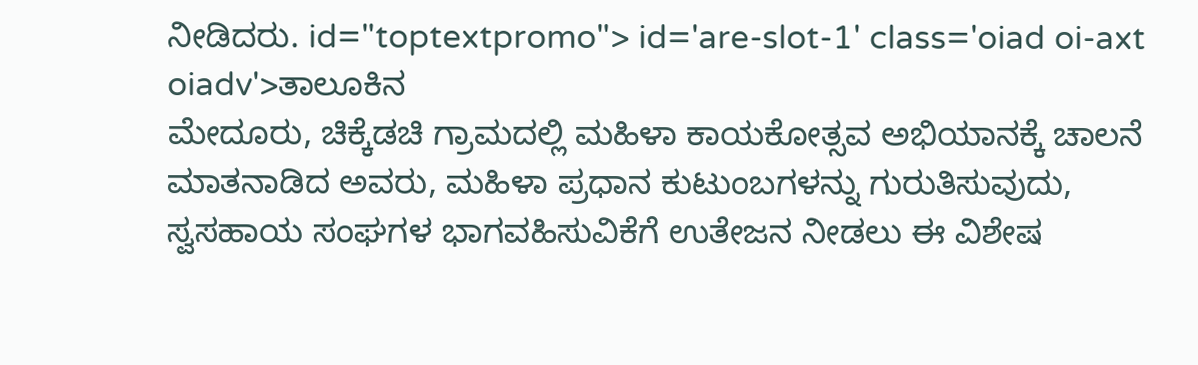ನೀಡಿದರು. id="toptextpromo"> id='are-slot-1' class='oiad oi-axt oiadv'>ತಾಲೂಕಿನ
ಮೇದೂರು, ಚಿಕ್ಕೆಡಚಿ ಗ್ರಾಮದಲ್ಲಿ ಮಹಿಳಾ ಕಾಯಕೋತ್ಸವ ಅಭಿಯಾನಕ್ಕೆ ಚಾಲನೆ ಮಾತನಾಡಿದ ಅವರು, ಮಹಿಳಾ ಪ್ರಧಾನ ಕುಟುಂಬಗಳನ್ನು ಗುರುತಿಸುವುದು, ಸ್ವಸಹಾಯ ಸಂಘಗಳ ಭಾಗವಹಿಸುವಿಕೆಗೆ ಉತೇಜನ ನೀಡಲು ಈ ವಿಶೇಷ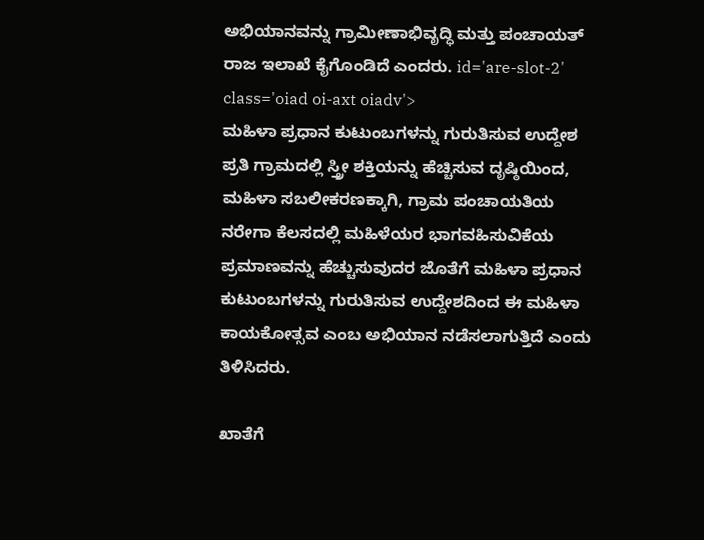ಅಭಿಯಾನವನ್ನು ಗ್ರಾಮೀಣಾಭಿವೃದ್ಧಿ ಮತ್ತು ಪಂಚಾಯತ್ ರಾಜ ಇಲಾಖೆ ಕೈಗೊಂಡಿದೆ ಎಂದರು. id='are-slot-2' class='oiad oi-axt oiadv'>
ಮಹಿಳಾ ಪ್ರಧಾನ ಕುಟುಂಬಗಳನ್ನು ಗುರುತಿಸುವ ಉದ್ದೇಶ
ಪ್ರತಿ ಗ್ರಾಮದಲ್ಲಿ ಸ್ತ್ರೀ ಶಕ್ತಿಯನ್ನು ಹೆಚ್ಚಿಸುವ ದೃಷ್ಠಿಯಿಂದ, ಮಹಿಳಾ ಸಬಲೀಕರಣಕ್ಕಾಗಿ, ಗ್ರಾಮ ಪಂಚಾಯತಿಯ ನರೇಗಾ ಕೆಲಸದಲ್ಲಿ ಮಹಿಳೆಯರ ಭಾಗವಹಿಸುವಿಕೆಯ ಪ್ರಮಾಣವನ್ನು ಹೆಚ್ಚುಸುವುದರ ಜೊತೆಗೆ ಮಹಿಳಾ ಪ್ರಧಾನ ಕುಟುಂಬಗಳನ್ನು ಗುರುತಿಸುವ ಉದ್ದೇಶದಿಂದ ಈ ಮಹಿಳಾ ಕಾಯಕೋತ್ಸವ ಎಂಬ ಅಭಿಯಾನ ನಡೆಸಲಾಗುತ್ತಿದೆ ಎಂದು ತಿಳಿಸಿದರು.

ಖಾತೆಗೆ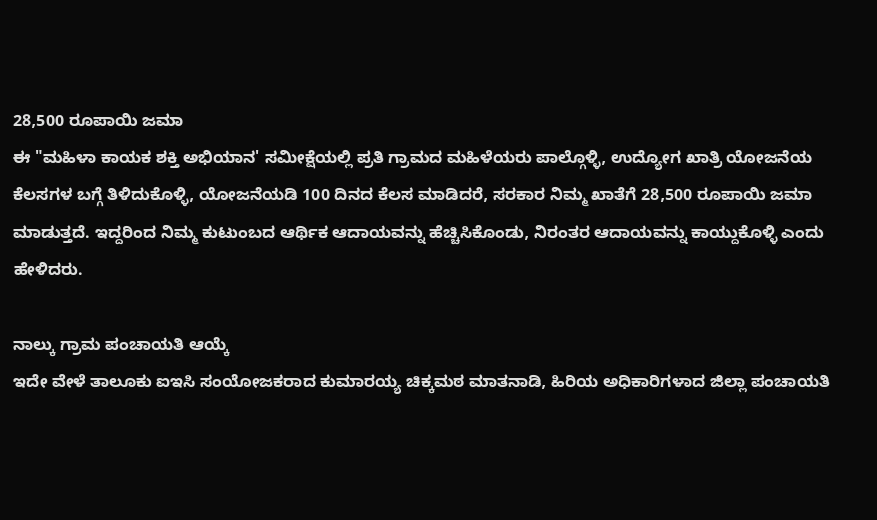28,500 ರೂಪಾಯಿ ಜಮಾ
ಈ "ಮಹಿಳಾ ಕಾಯಕ ಶಕ್ತಿ ಅಭಿಯಾನ' ಸಮೀಕ್ಷೆಯಲ್ಲಿ ಪ್ರತಿ ಗ್ರಾಮದ ಮಹಿಳೆಯರು ಪಾಲ್ಗೊಳ್ಳಿ, ಉದ್ಯೋಗ ಖಾತ್ರಿ ಯೋಜನೆಯ ಕೆಲಸಗಳ ಬಗ್ಗೆ ತಿಳಿದುಕೊಳ್ಳಿ, ಯೋಜನೆಯಡಿ 100 ದಿನದ ಕೆಲಸ ಮಾಡಿದರೆ, ಸರಕಾರ ನಿಮ್ಮ ಖಾತೆಗೆ 28,500 ರೂಪಾಯಿ ಜಮಾ ಮಾಡುತ್ತದೆ. ಇದ್ದರಿಂದ ನಿಮ್ಮ ಕುಟುಂಬದ ಆರ್ಥಿಕ ಆದಾಯವನ್ನು ಹೆಚ್ಚಿಸಿಕೊಂಡು, ನಿರಂತರ ಆದಾಯವನ್ನು ಕಾಯ್ದುಕೊಳ್ಳಿ ಎಂದು ಹೇಳಿದರು.

ನಾಲ್ಕು ಗ್ರಾಮ ಪಂಚಾಯತಿ ಆಯ್ಕೆ
ಇದೇ ವೇಳೆ ತಾಲೂಕು ಐಇಸಿ ಸಂಯೋಜಕರಾದ ಕುಮಾರಯ್ಯ ಚಿಕ್ಕಮಠ ಮಾತನಾಡಿ, ಹಿರಿಯ ಅಧಿಕಾರಿಗಳಾದ ಜಿಲ್ಲಾ ಪಂಚಾಯತಿ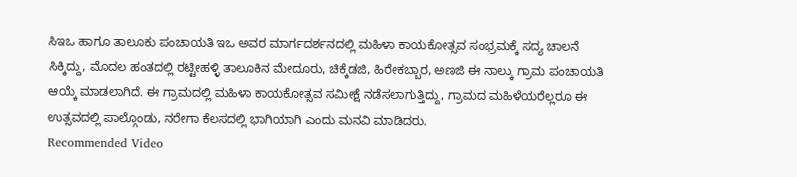ಸಿಇಒ ಹಾಗೂ ತಾಲೂಕು ಪಂಚಾಯತಿ ಇಒ ಅವರ ಮಾರ್ಗದರ್ಶನದಲ್ಲಿ ಮಹಿಳಾ ಕಾಯಕೋತ್ಸವ ಸಂಭ್ರಮಕ್ಕೆ ಸದ್ಯ ಚಾಲನೆ ಸಿಕ್ಕಿದ್ದು, ಮೊದಲ ಹಂತದಲ್ಲಿ ರಟ್ಟೀಹಳ್ಳಿ ತಾಲೂಕಿನ ಮೇದೂರು, ಚಿಕ್ಕೆಡಜಿ, ಹಿರೇಕಬ್ಬಾರ, ಅಣಜಿ ಈ ನಾಲ್ಕು ಗ್ರಾಮ ಪಂಚಾಯತಿ ಆಯ್ಕೆ ಮಾಡಲಾಗಿದೆ. ಈ ಗ್ರಾಮದಲ್ಲಿ ಮಹಿಳಾ ಕಾಯಕೋತ್ಸವ ಸಮೀಕ್ಷೆ ನಡೆಸಲಾಗುತ್ತಿದ್ದು, ಗ್ರಾಮದ ಮಹಿಳೆಯರೆಲ್ಲರೂ ಈ ಉತ್ಸವದಲ್ಲಿ ಪಾಲ್ಗೊಂಡು, ನರೇಗಾ ಕೆಲಸದಲ್ಲಿ ಭಾಗಿಯಾಗಿ ಎಂದು ಮನವಿ ಮಾಡಿದರು.
Recommended Video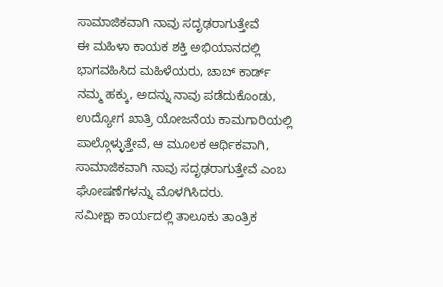ಸಾಮಾಜಿಕವಾಗಿ ನಾವು ಸದೃಢರಾಗುತ್ತೇವೆ
ಈ ಮಹಿಳಾ ಕಾಯಕ ಶಕ್ತಿ ಅಭಿಯಾನದಲ್ಲಿ ಭಾಗವಹಿಸಿದ ಮಹಿಳೆಯರು, ಚಾಬ್ ಕಾರ್ಡ್ ನಮ್ಮ ಹಕ್ಕು, ಅದನ್ನು ನಾವು ಪಡೆದುಕೊಂಡು, ಉದ್ಯೋಗ ಖಾತ್ರಿ ಯೋಜನೆಯ ಕಾಮಗಾರಿಯಲ್ಲಿ ಪಾಲ್ಗೊಳ್ಳುತ್ತೇವೆ, ಆ ಮೂಲಕ ಆರ್ಥಿಕವಾಗಿ, ಸಾಮಾಜಿಕವಾಗಿ ನಾವು ಸದೃಢರಾಗುತ್ತೇವೆ ಎಂಬ ಘೋಷಣೆಗಳನ್ನು ಮೊಳಗಿಸಿದರು.
ಸಮೀಕ್ಷಾ ಕಾರ್ಯದಲ್ಲಿ ತಾಲೂಕು ತಾಂತ್ರಿಕ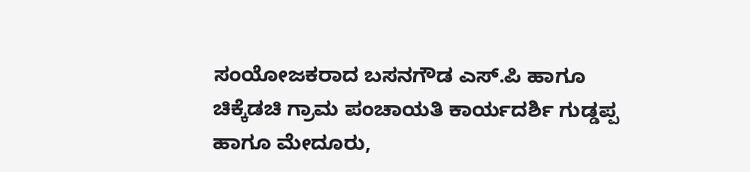ಸಂಯೋಜಕರಾದ ಬಸನಗೌಡ ಎಸ್.ಪಿ ಹಾಗೂ ಚಿಕ್ಕೆಡಚಿ ಗ್ರಾಮ ಪಂಚಾಯತಿ ಕಾರ್ಯದರ್ಶಿ ಗುಡ್ಡಪ್ಪ ಹಾಗೂ ಮೇದೂರು,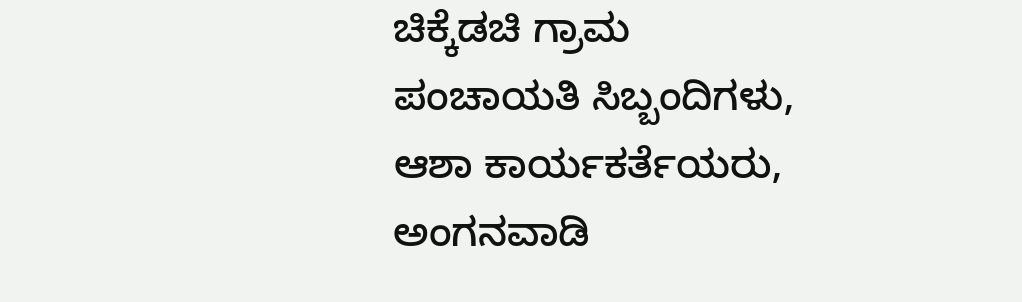ಚಿಕ್ಕೆಡಚಿ ಗ್ರಾಮ ಪಂಚಾಯತಿ ಸಿಬ್ಬಂದಿಗಳು, ಆಶಾ ಕಾರ್ಯಕರ್ತೆಯರು, ಅಂಗನವಾಡಿ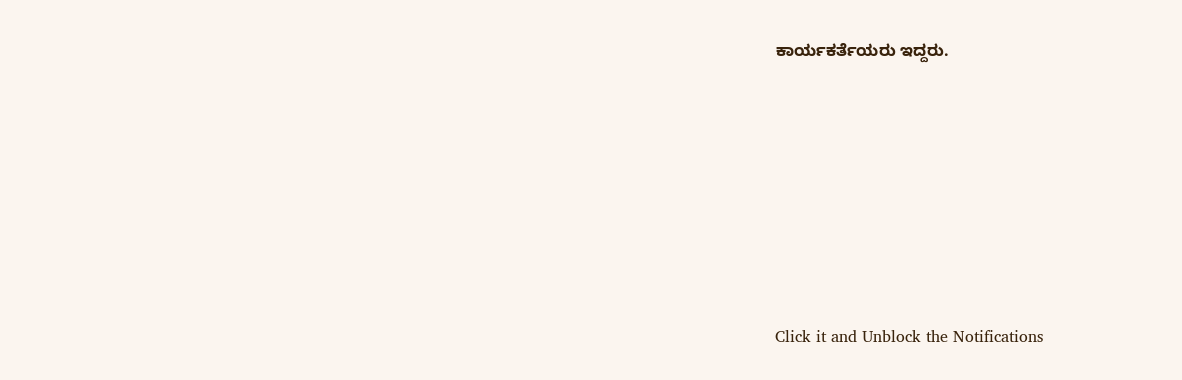ಕಾರ್ಯಕರ್ತೆಯರು ಇದ್ದರು.












Click it and Unblock the Notifications